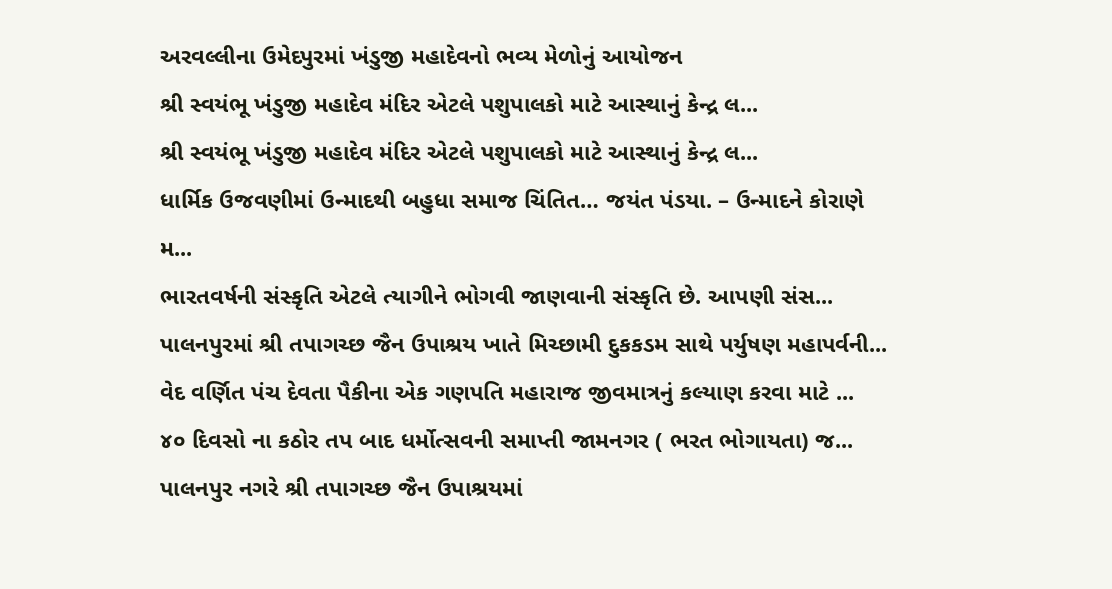અરવલ્લીના ઉમેદપુરમાં ખંડુજી મહાદેવનો ભવ્ય મેળોનું આયોજન
શ્રી સ્વયંભૂ ખંડુજી મહાદેવ મંદિર એટલે પશુપાલકો માટે આસ્થાનું કેન્દ્ર લ...
શ્રી સ્વયંભૂ ખંડુજી મહાદેવ મંદિર એટલે પશુપાલકો માટે આસ્થાનું કેન્દ્ર લ...
ધાર્મિક ઉજવણીમાં ઉન્માદથી બહુધા સમાજ ચિંતિત… જયંત પંડયા. – ઉન્માદને કોરાણે મ...
ભારતવર્ષની સંસ્કૃતિ એટલે ત્યાગીને ભોગવી જાણવાની સંસ્કૃતિ છે. આપણી સંસ...
પાલનપુરમાં શ્રી તપાગચ્છ જૈન ઉપાશ્રય ખાતે મિચ્છામી દુકકડમ સાથે પર્યુષણ મહાપર્વની...
વેદ વર્ણિત પંચ દેવતા પૈકીના એક ગણપતિ મહારાજ જીવમાત્રનું કલ્યાણ કરવા માટે ...
૪૦ દિવસો ના કઠોર તપ બાદ ધર્મોત્સવની સમાપ્તી જામનગર ( ભરત ભોગાયતા) જ...
પાલનપુર નગરે શ્રી તપાગચ્છ જૈન ઉપાશ્રયમાં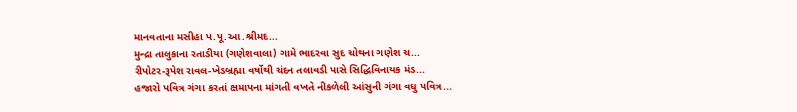માનવતાના મસીહા પ.પૂ.આ.શ્રીમદ...
મુન્દ્રા તાલુકાના રતાડીયા (ગણેશવાલા) ગામે ભાદરવા સુદ ચોથના ગણેશ ચ...
રીપોટર-રૂપેશ રાવલ-ખેડબ્રહ્મા વર્ષોથી ચંદન તલાવડી પાસે સિદ્ધિવિનાયક મંડ...
હજારો પવિત્ર ગંગા કરતાં ક્ષમાપના માંગતી વખતે નીકળેલી આંસુની ગંગા વધુ પવિત્ર...